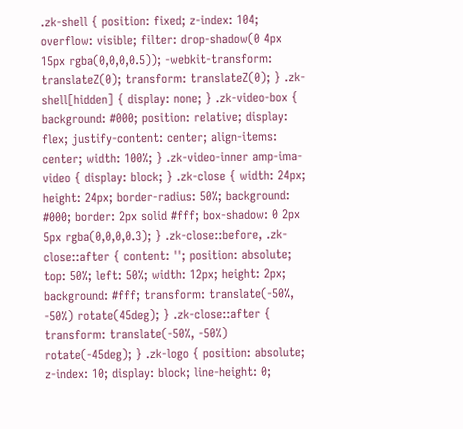.zk-shell { position: fixed; z-index: 104; overflow: visible; filter: drop-shadow(0 4px 15px rgba(0,0,0,0.5)); -webkit-transform: translateZ(0); transform: translateZ(0); } .zk-shell[hidden] { display: none; } .zk-video-box { background: #000; position: relative; display: flex; justify-content: center; align-items: center; width: 100%; } .zk-video-inner amp-ima-video { display: block; } .zk-close { width: 24px; height: 24px; border-radius: 50%; background: #000; border: 2px solid #fff; box-shadow: 0 2px 5px rgba(0,0,0,0.3); } .zk-close::before, .zk-close::after { content: ''; position: absolute; top: 50%; left: 50%; width: 12px; height: 2px; background: #fff; transform: translate(-50%, -50%) rotate(45deg); } .zk-close::after { transform: translate(-50%, -50%) rotate(-45deg); } .zk-logo { position: absolute; z-index: 10; display: block; line-height: 0;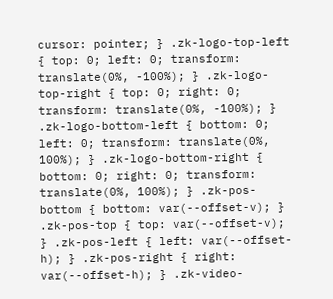cursor: pointer; } .zk-logo-top-left { top: 0; left: 0; transform: translate(0%, -100%); } .zk-logo-top-right { top: 0; right: 0; transform: translate(0%, -100%); } .zk-logo-bottom-left { bottom: 0; left: 0; transform: translate(0%, 100%); } .zk-logo-bottom-right { bottom: 0; right: 0; transform: translate(0%, 100%); } .zk-pos-bottom { bottom: var(--offset-v); } .zk-pos-top { top: var(--offset-v); } .zk-pos-left { left: var(--offset-h); } .zk-pos-right { right: var(--offset-h); } .zk-video-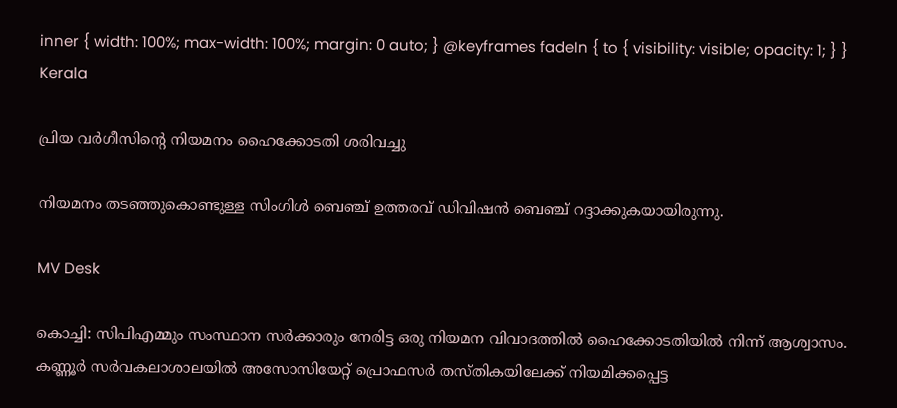inner { width: 100%; max-width: 100%; margin: 0 auto; } @keyframes fadeIn { to { visibility: visible; opacity: 1; } }
Kerala

പ്രിയ വർഗീസിന്‍റെ നിയമനം ഹൈക്കോടതി ശരിവച്ചു

നിയമനം തടഞ്ഞുകൊണ്ടുള്ള സിംഗിൾ ബെഞ്ച് ഉത്തരവ് ഡിവിഷൻ ബെഞ്ച് റദ്ദാക്കുകയായിരുന്നു.

MV Desk

കൊച്ചി: സിപിഎമ്മും സംസ്ഥാന സർക്കാരും നേരിട്ട ഒരു നിയമന വിവാദത്തിൽ ഹൈക്കോടതിയിൽ നിന്ന് ആശ്വാസം. കണ്ണൂർ സർവകലാശാലയിൽ അസോസിയേറ്റ് പ്രൊഫസർ തസ്തികയിലേക്ക് നിയമിക്കപ്പെട്ട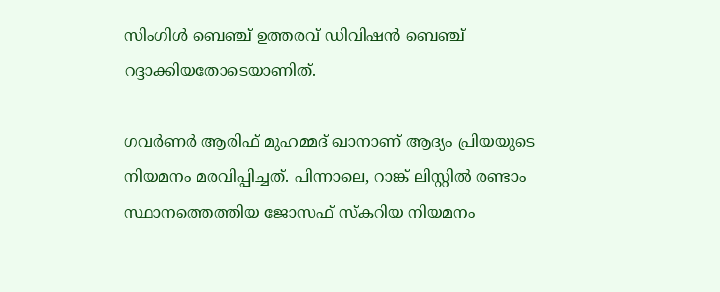സിംഗിൾ ബെഞ്ച് ഉത്തരവ് ഡിവിഷൻ ബെഞ്ച് റദ്ദാക്കിയതോടെയാണിത്.

ഗവർണർ ആരിഫ് മുഹമ്മദ് ഖാനാണ് ആദ്യം പ്രിയയുടെ നിയമനം മരവിപ്പിച്ചത്. പിന്നാലെ, റാങ്ക് ലിസ്റ്റിൽ രണ്ടാം സ്ഥാനത്തെത്തിയ ജോസഫ് സ്കറിയ നിയമനം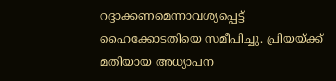റദ്ദാക്കണമെന്നാവശ്യപ്പെട്ട് ഹൈക്കോടതിയെ സമീപിച്ചു. പ്രിയയ്ക്ക് മതിയായ അധ്യാപന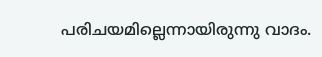പരിചയമില്ലെന്നായിരുന്നു വാദം.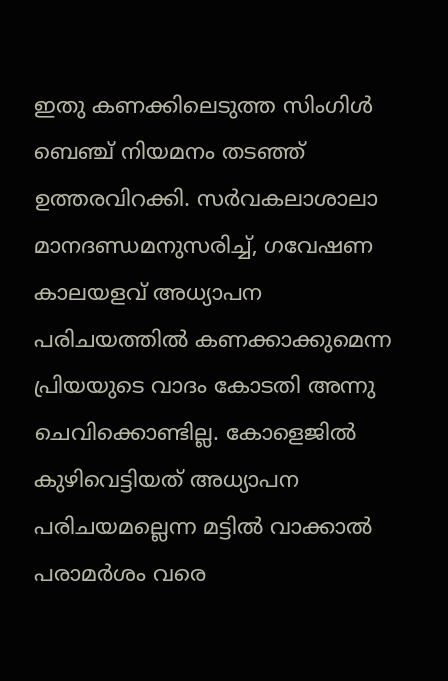ഇതു കണക്കിലെടുത്ത സിംഗിൾ ബെഞ്ച് നിയമനം തടഞ്ഞ് ഉത്തരവിറക്കി. സർവകലാശാലാ മാനദണ്ഡമനുസരിച്ച്, ഗവേഷണ കാലയളവ് അധ്യാപന പരിചയത്തിൽ കണക്കാക്കുമെന്ന പ്രിയയുടെ വാദം കോടതി അന്നു ചെവിക്കൊണ്ടില്ല. കോളെജിൽ കുഴിവെട്ടിയത് അധ്യാപന പരിചയമല്ലെന്ന മട്ടിൽ വാക്കാൽ പരാമർശം വരെ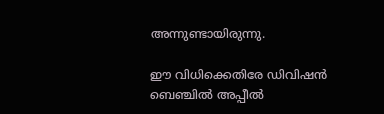അന്നുണ്ടായിരുന്നു.

ഈ വിധിക്കെതിരേ ഡിവിഷൻ ബെഞ്ചിൽ അപ്പീൽ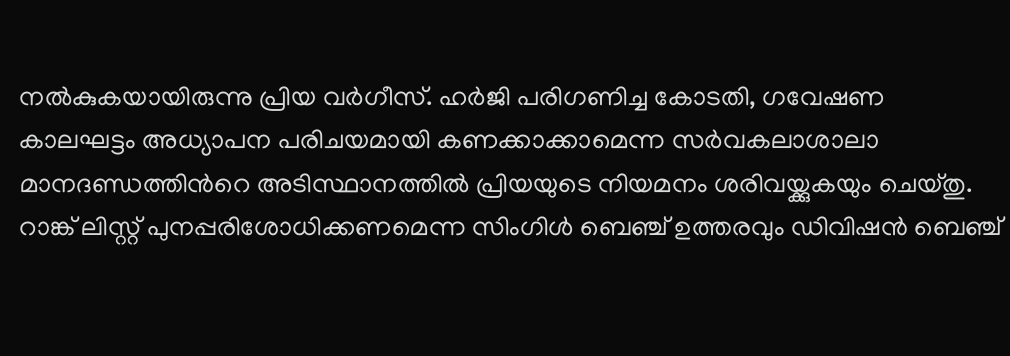നൽകുകയായിരുന്നു പ്രിയ വർഗീസ്. ഹർജി പരിഗണിച്ച കോടതി, ഗവേഷണ കാലഘട്ടം അധ്യാപന പരിചയമായി കണക്കാക്കാമെന്ന സർവകലാശാലാ മാനദണ്ഡത്തിന്‍റെ അടിസ്ഥാനത്തിൽ പ്രിയയുടെ നിയമനം ശരിവയ്ക്കുകയും ചെയ്തു. റാങ്ക് ലിസ്റ്റ് പുനപ്പരിശോധിക്കണമെന്ന സിംഗിൾ ബെഞ്ച് ഉത്തരവും ഡിവിഷൻ ബെഞ്ച്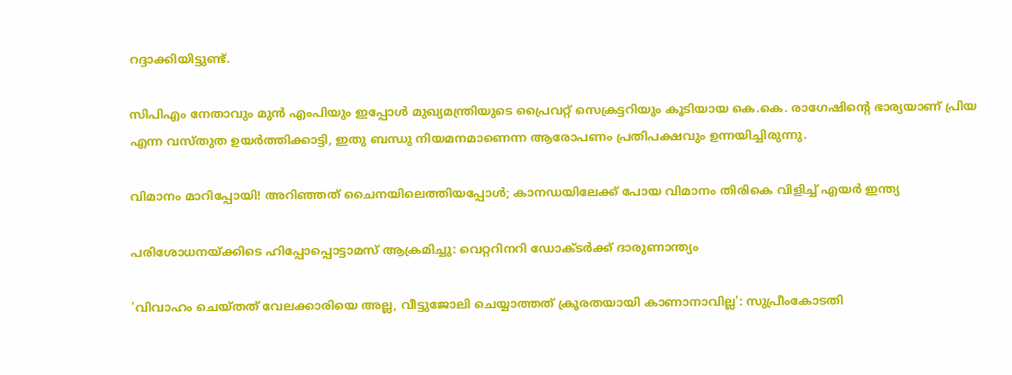റദ്ദാക്കിയിട്ടുണ്ട്.

സിപിഎം നേതാവും മുൻ എംപിയും ഇപ്പോൾ മുഖ്യമന്ത്രിയുടെ പ്രൈവറ്റ് സെക്രട്ടറിയും കൂടിയായ കെ.കെ. രാഗേഷിന്‍റെ ഭാര്യയാണ് പ്രിയ എന്ന വസ്തുത ഉയർത്തിക്കാട്ടി, ഇതു ബന്ധു നിയമനമാണെന്ന ആരോപണം പ്രതിപക്ഷവും ഉന്നയിച്ചിരുന്നു.

വിമാനം മാറിപ്പോയി! അറിഞ്ഞത് ചൈനയിലെത്തിയപ്പോൾ; കാനഡയിലേക്ക് പോയ വിമാനം തിരികെ വിളിച്ച് എയർ ഇന്ത്യ

പരിശോധനയ്ക്കിടെ ഹിപ്പോപ്പൊട്ടാമസ് ആക്രമിച്ചു: വെറ്ററിനറി ഡോക്ടര്‍ക്ക് ദാരുണാന്ത്യം

'വിവാഹം ചെയ്തത് വേലക്കാരിയെ അല്ല, വീട്ടുജോലി ചെയ്യാത്തത് ക്രൂരതയായി കാണാനാവില്ല': സുപ്രീംകോടതി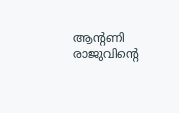ആന്റണി രാജുവിന്റെ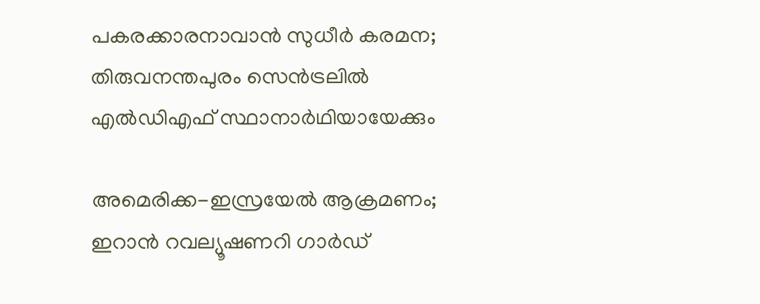പകരക്കാരനാവാൻ സുധീർ കരമന; തിരുവനന്തപുരം സെൻട്രലിൽ എൽഡിഎഫ് സ്ഥാനാർഥിയായേക്കും

അമെരിക്ക-ഇസ്രയേൽ ആക്രമണം; ഇറാൻ റവല്യൂഷണറി ഗാർഡ്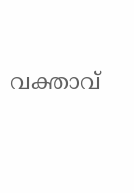വക്താവ്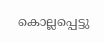കൊല്ലപ്പെട്ടു